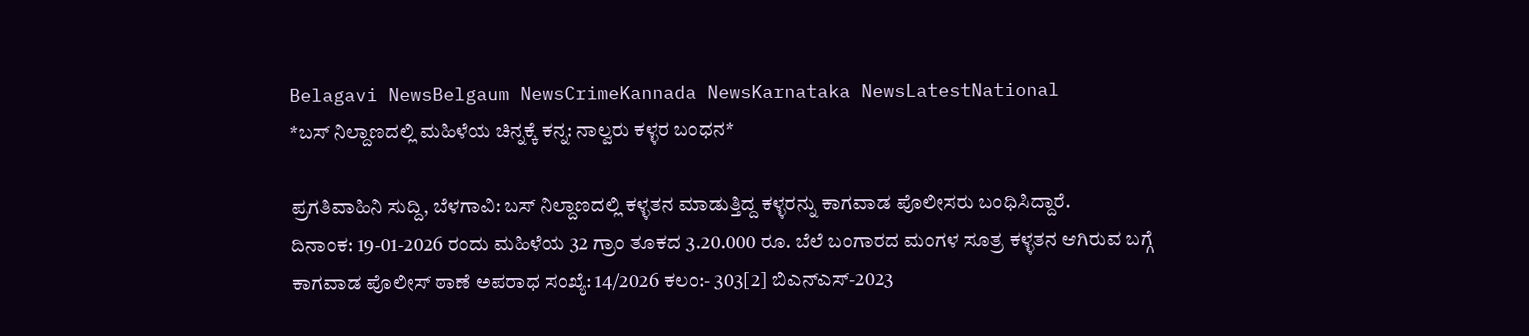Belagavi NewsBelgaum NewsCrimeKannada NewsKarnataka NewsLatestNational
*ಬಸ್ ನಿಲ್ದಾಣದಲ್ಲಿ ಮಹಿಳೆಯ ಚಿನ್ನಕ್ಕೆ ಕನ್ನ: ನಾಲ್ವರು ಕಳ್ಳರ ಬಂಧನ*

ಪ್ರಗತಿವಾಹಿನಿ ಸುದ್ದಿ, ಬೆಳಗಾವಿ: ಬಸ್ ನಿಲ್ದಾಣದಲ್ಲಿ ಕಳ್ಳತನ ಮಾಡುತ್ತಿದ್ದ ಕಳ್ಳರನ್ನು ಕಾಗವಾಡ ಪೊಲೀಸರು ಬಂಧಿಸಿದ್ದಾರೆ.
ದಿನಾಂಕ: 19-01-2026 ರಂದು ಮಹಿಳೆಯ 32 ಗ್ರಾಂ ತೂಕದ 3.20.000 ರೂ. ಬೆಲೆ ಬಂಗಾರದ ಮಂಗಳ ಸೂತ್ರ ಕಳ್ಳತನ ಆಗಿರುವ ಬಗ್ಗೆ ಕಾಗವಾಡ ಪೊಲೀಸ್ ಠಾಣೆ ಅಪರಾಧ ಸಂಖ್ಯೆ: 14/2026 ಕಲಂ:- 303[2] ಬಿಎನ್ಎಸ್-2023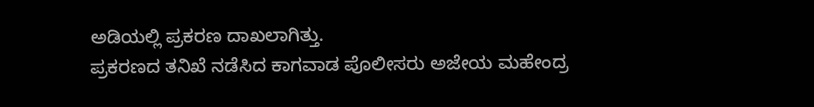ಅಡಿಯಲ್ಲಿ ಪ್ರಕರಣ ದಾಖಲಾಗಿತ್ತು.
ಪ್ರಕರಣದ ತನಿಖೆ ನಡೆಸಿದ ಕಾಗವಾಡ ಪೊಲೀಸರು ಅಜೇಯ ಮಹೇಂದ್ರ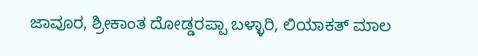ಜಾವೂರ, ಶ್ರೀಕಾಂತ ದೋಡ್ಡರಪ್ಪಾ ಬಳ್ಳಾರಿ, ಲಿಯಾಕತ್ ಮಾಲ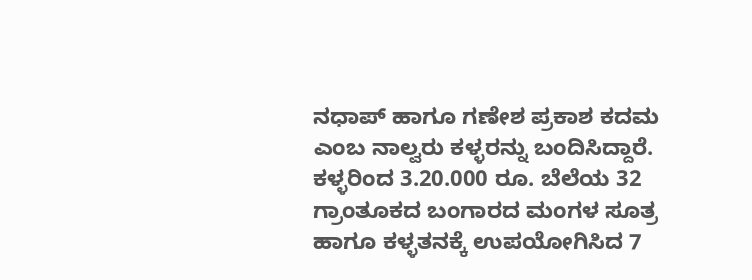ನಧಾಪ್ ಹಾಗೂ ಗಣೇಶ ಪ್ರಕಾಶ ಕದಮ ಎಂಬ ನಾಲ್ವರು ಕಳ್ಳರನ್ನು ಬಂದಿಸಿದ್ದಾರೆ.
ಕಳ್ಳರಿಂದ 3.20.000 ರೂ. ಬೆಲೆಯ 32 ಗ್ರಾಂತೂಕದ ಬಂಗಾರದ ಮಂಗಳ ಸೂತ್ರ ಹಾಗೂ ಕಳ್ಳತನಕ್ಕೆ ಉಪಯೋಗಿಸಿದ 7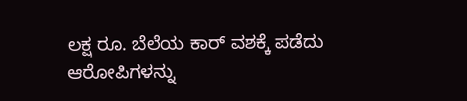ಲಕ್ಷ ರೂ. ಬೆಲೆಯ ಕಾರ್ ವಶಕ್ಕೆ ಪಡೆದು ಆರೋಪಿಗಳನ್ನು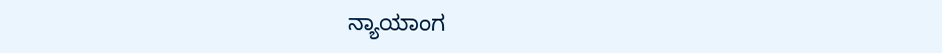ನ್ಯಾಯಾಂಗ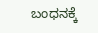ಬಂಧನಕ್ಕೆ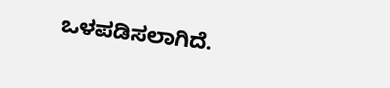ಒಳಪಡಿಸಲಾಗಿದೆ.